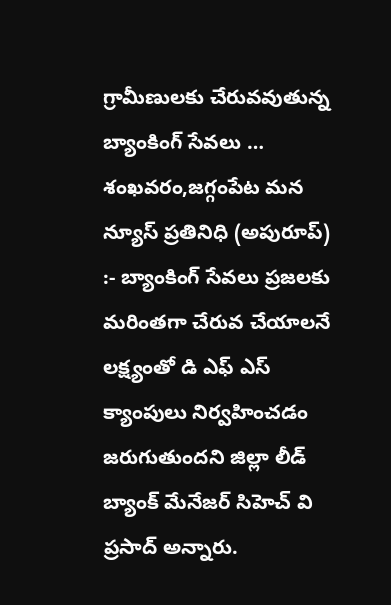గ్రామీణులకు చేరువవుతున్న బ్యాంకింగ్ సేవలు …
శంఖవరం,జగ్గంపేట మన న్యూస్ ప్రతినిధి (అపురూప్) :- బ్యాంకింగ్ సేవలు ప్రజలకు మరింతగా చేరువ చేయాలనే లక్ష్యంతో డి ఎఫ్ ఎస్ క్యాంపులు నిర్వహించడం జరుగుతుందని జిల్లా లీడ్ బ్యాంక్ మేనేజర్ సిహెచ్ వి ప్రసాద్ అన్నారు.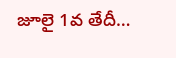జూలై 1వ తేదీ…